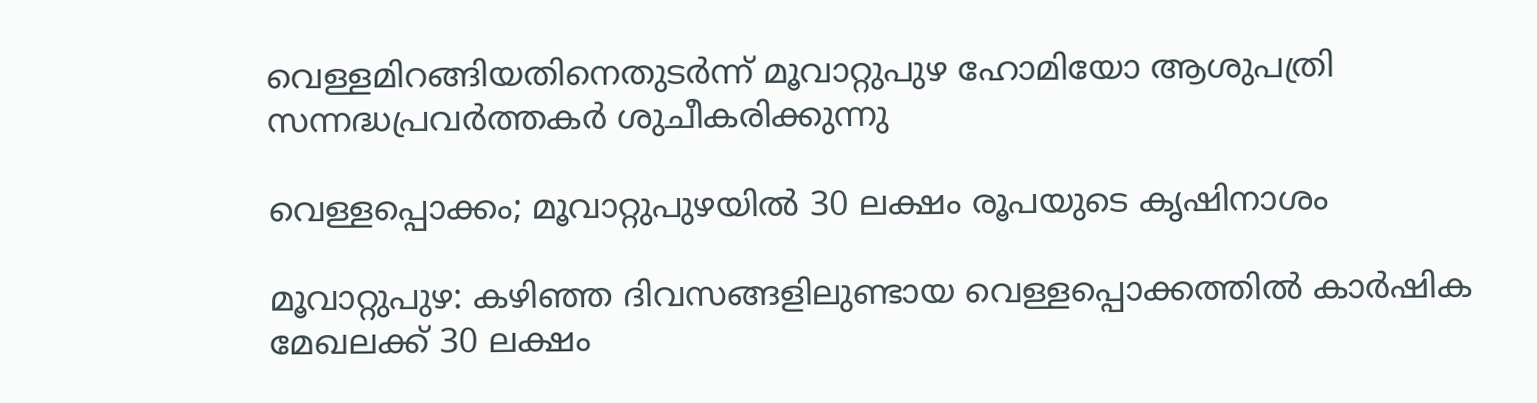വെള്ളമിറങ്ങിയതിനെതുടർന്ന് മൂവാറ്റുപുഴ ഹോമിയോ ആശുപത്രി സന്നദ്ധപ്രവർത്തകർ ശുചീകരിക്കുന്നു

വെള്ളപ്പൊക്കം; മൂവാറ്റുപുഴയിൽ 30 ലക്ഷം രൂപയുടെ കൃഷിനാശം

മൂവാറ്റുപുഴ: കഴിഞ്ഞ ദിവസങ്ങളിലുണ്ടായ വെള്ളപ്പൊക്കത്തിൽ കാർഷിക മേഖലക്ക് 30 ലക്ഷം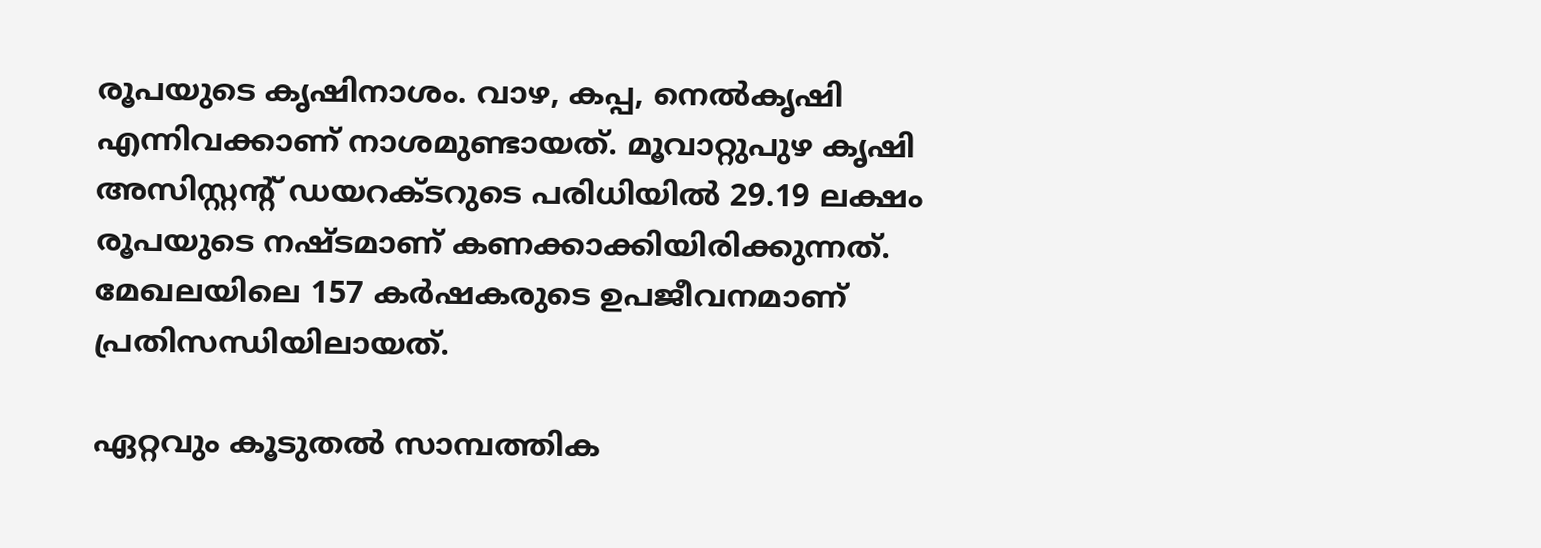രൂപയുടെ കൃഷിനാശം. വാഴ, കപ്പ, നെൽകൃഷി എന്നിവക്കാണ് നാശമുണ്ടായത്. മൂവാറ്റുപുഴ കൃഷി അസിസ്റ്റന്റ് ഡയറക്ടറുടെ പരിധിയിൽ 29.19 ലക്ഷം രൂപയുടെ നഷ്ടമാണ് കണക്കാക്കിയിരിക്കുന്നത്. മേഖലയിലെ 157 കർഷകരുടെ ഉപജീവനമാണ് പ്രതിസന്ധിയിലായത്.

ഏറ്റവും കൂടുതൽ സാമ്പത്തിക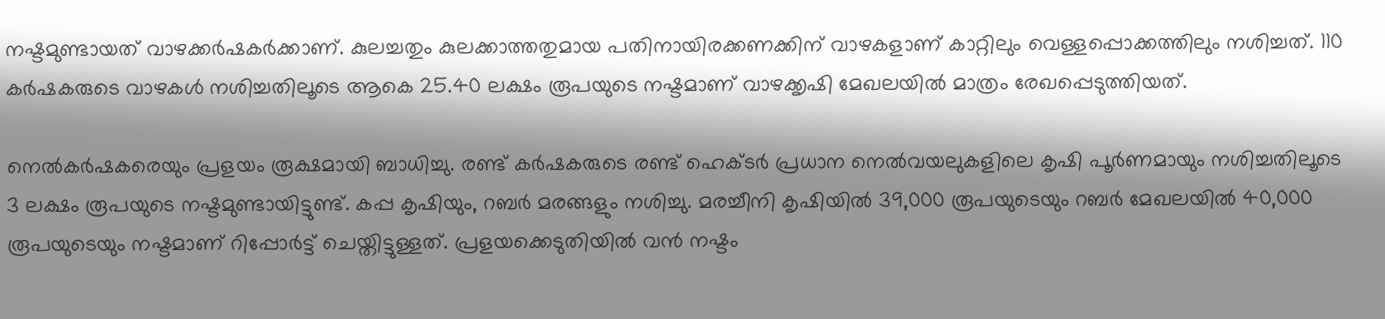നഷ്ടമുണ്ടായത് വാഴക്കർഷകർക്കാണ്. കുലച്ചതും കുലക്കാത്തതുമായ പതിനായിരക്കണക്കിന് വാഴകളാണ് കാറ്റിലും വെള്ളപ്പൊക്കത്തിലും നശിച്ചത്. 110 കർഷകരുടെ വാഴകൾ നശിച്ചതിലൂടെ ആകെ 25.40 ലക്ഷം രൂപയുടെ നഷ്ടമാണ് വാഴക്കൃഷി മേഖലയിൽ മാത്രം രേഖപ്പെടുത്തിയത്.

നെൽകർഷകരെയും പ്രളയം രൂക്ഷമായി ബാധിച്ചു. രണ്ട് കർഷകരുടെ രണ്ട് ഹെക്ടർ പ്രധാന നെൽവയലുകളിലെ കൃഷി പൂർണമായും നശിച്ചതിലൂടെ 3 ലക്ഷം രൂപയുടെ നഷ്ടമുണ്ടായിട്ടുണ്ട്. കപ്പ കൃഷിയും, റബർ മരങ്ങളും നശിച്ചു. മരച്ചീനി കൃഷിയിൽ 39,000 രൂപയുടെയും റബർ മേഖലയിൽ 40,000 രൂപയുടെയും നഷ്ടമാണ് റിപ്പോർട്ട് ചെയ്തിട്ടുള്ളത്. പ്രളയക്കെടുതിയിൽ വൻ നഷ്ടം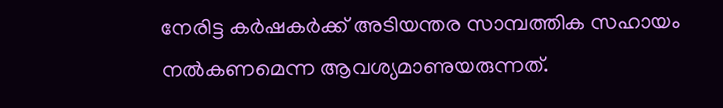നേരിട്ട കർഷകർക്ക് അടിയന്തര സാമ്പത്തിക സഹായം നൽകണമെന്ന ആവശ്യമാണുയരുന്നത്.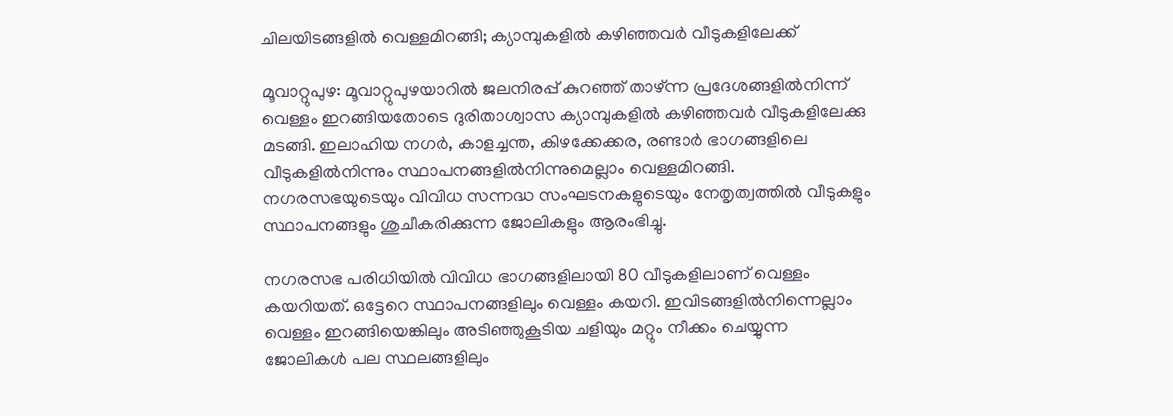ചിലയിടങ്ങളിൽ വെള്ളമിറങ്ങി; ക്യാമ്പുകളിൽ കഴിഞ്ഞവർ വീടുകളിലേക്ക്

മൂവാറ്റുപുഴ: മൂവാറ്റുപുഴയാറിൽ ജലനിരപ്പ് കുറഞ്ഞ് താഴ്ന്ന പ്രദേശങ്ങളിൽനിന്ന് വെള്ളം ഇറങ്ങിയതോടെ ദുരിതാശ്വാസ ക്യാമ്പുകളിൽ കഴിഞ്ഞവർ വീടുകളിലേക്കു മടങ്ങി. ഇലാഹിയ നഗർ, കാളച്ചന്ത, കിഴക്കേക്കര, രണ്ടാർ ഭാഗങ്ങളിലെ വീടുകളിൽനിന്നും സ്ഥാപനങ്ങളിൽനിന്നുമെല്ലാം വെള്ളമിറങ്ങി. നഗരസഭയുടെയും വിവിധ സന്നദ്ധ സംഘടനകളുടെയും നേതൃത്വത്തിൽ വീടുകളും സ്ഥാപനങ്ങളും ശുചീകരിക്കുന്ന ജോലികളും ആരംഭിച്ചു.

നഗരസഭ പരിധിയിൽ വിവിധ ഭാഗങ്ങളിലായി 80 വീടുകളിലാണ് വെള്ളം കയറിയത്. ഒട്ടേറെ സ്ഥാപനങ്ങളിലും വെള്ളം കയറി. ഇവിടങ്ങളിൽനിന്നെല്ലാം വെള്ളം ഇറങ്ങിയെങ്കിലും അടിഞ്ഞുകൂടിയ ചളിയും മറ്റും നീക്കം ചെയ്യുന്ന ജോലികൾ പല സ്ഥലങ്ങളിലും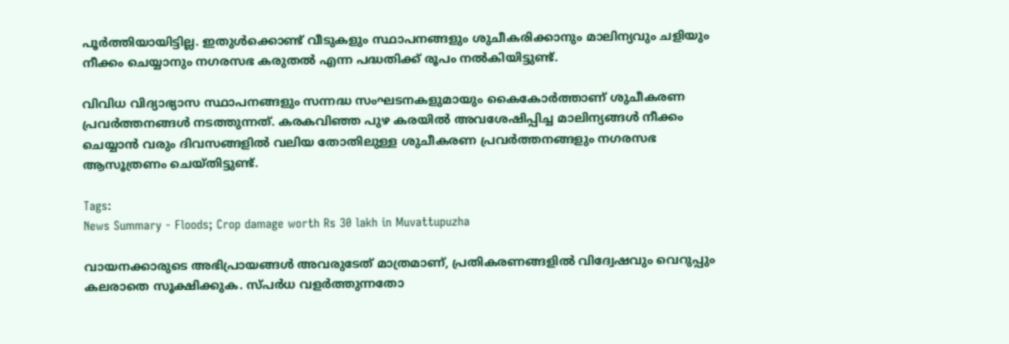പൂർത്തിയായിട്ടില്ല. ഇതുൾക്കൊണ്ട് വീടുകളും സ്ഥാപനങ്ങളും ശുചീകരിക്കാനും മാലിന്യവും ചളിയും നീക്കം ചെയ്യാനും നഗരസഭ കരുതൽ എന്ന പദ്ധതിക്ക് രൂപം നൽകിയിട്ടുണ്ട്.

വിവിധ വിദ്യാഭ്യാസ സ്ഥാപനങ്ങളും സന്നദ്ധ സംഘടനകളുമായും കൈകോർത്താണ് ശുചീകരണ പ്രവർത്തനങ്ങൾ നടത്തുന്നത്. കരകവിഞ്ഞ പുഴ കരയിൽ അവശേഷിപ്പിച്ച മാലിന്യങ്ങൾ നീക്കം ചെയ്യാൻ വരും ദിവസങ്ങളിൽ വലിയ തോതിലുള്ള ശുചീകരണ പ്രവർത്തനങ്ങളും നഗരസഭ ആസൂത്രണം ചെയ്തിട്ടുണ്ട്.

Tags:
News Summary - Floods; Crop damage worth Rs 30 lakh in Muvattupuzha

വായനക്കാരുടെ അഭിപ്രായങ്ങള്‍ അവരുടേത് മാത്രമാണ്, പ്രതികരണങ്ങളിൽ വിദ്വേഷവും വെറുപ്പും കലരാതെ സൂക്ഷിക്കുക. സ്പർധ വളർത്തുന്നതോ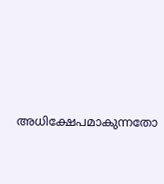അധിക്ഷേപമാകുന്നതോ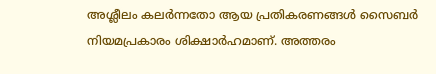അശ്ലീലം കലർന്നതോ ആയ പ്രതികരണങ്ങൾ സൈബർ നിയമപ്രകാരം ശിക്ഷാർഹമാണ്. അത്തരം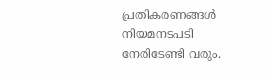പ്രതികരണങ്ങൾ നിയമനടപടി നേരിടേണ്ടി വരും.